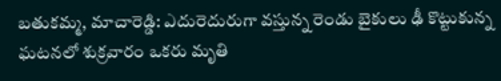బతుకమ్మ, మాచారెడ్డి: ఎదురెదురుగా వస్తున్న రెండు బైకులు ఢీ కొట్టుకున్న ఘటనలో శుక్రవారం ఒకరు మృతి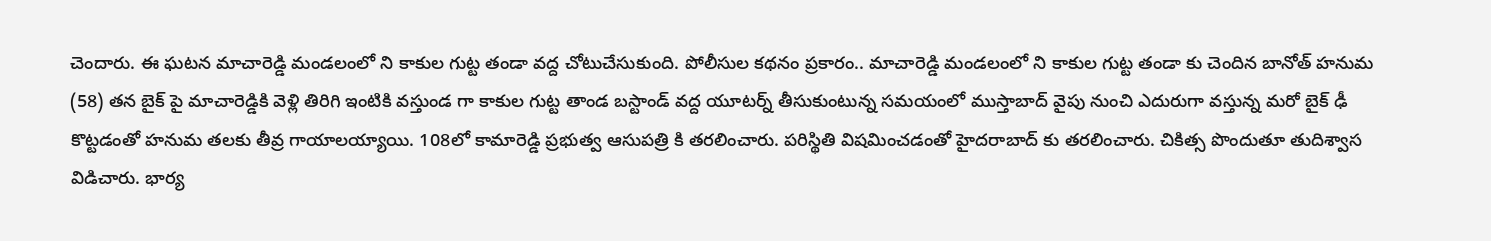చెందారు. ఈ ఘటన మాచారెడ్డి మండలంలో ని కాకుల గుట్ట తండా వద్ద చోటుచేసుకుంది. పోలీసుల కథనం ప్రకారం.. మాచారెడ్డి మండలంలో ని కాకుల గుట్ట తండా కు చెందిన బానోత్ హనుమ (58) తన బైక్ పై మాచారెడ్డికి వెళ్లి తిరిగి ఇంటికి వస్తుండ గా కాకుల గుట్ట తాండ బస్టాండ్ వద్ద యూటర్న్ తీసుకుంటున్న సమయంలో ముస్తాబాద్ వైపు నుంచి ఎదురుగా వస్తున్న మరో బైక్ ఢీ కొట్టడంతో హనుమ తలకు తీవ్ర గాయాలయ్యాయి. 108లో కామారెడ్డి ప్రభుత్వ ఆసుపత్రి కి తరలించారు. పరిస్థితి విషమించడంతో హైదరాబాద్ కు తరలించారు. చికిత్స పొందుతూ తుదిశ్వాస విడిచారు. భార్య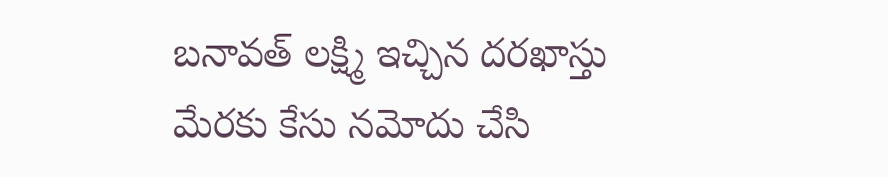బనావత్ లక్ష్మి ఇచ్చిన దరఖాస్తు మేరకు కేసు నమోదు చేసి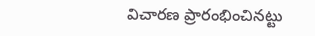విచారణ ప్రారంభించినట్టు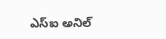ఎస్ఐ అనిల్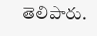తెలిపారు.